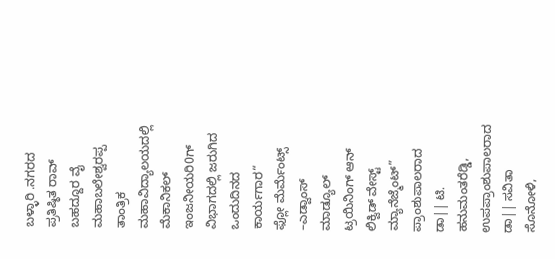ಬಳ್ಳಾರಿ .ನಗರದ ಪ್ರತಿಷ್ಠಿತ ರಾವ್ ಬಹದ್ದೂರ ವೈ ಮಹಾಬಲೇಶ್ವರಪ್ಪ ತಾಂತ್ರಿಕ ಮಹಾವಿದ್ಯಾಲಯದಲ್ಲಿ ಮೆಕಾನಿಕಲ್ ಇಂಜನೀಯರಿ0ಗ್ ವಿಭಾಗದಲ್ಲಿ ಜರುಗಿದ ಒಂದುದಿನದ ಕಾರ್ಯಗಾರ“
ಫ್ಲೋ ಮೆರ್ಮೆಂಟ್ಸ್ –ಎಡ್ವಾಂಸ್ ಮಾಡ್ಯೂಲ್ ಟ್ರಯಿನಿಂಗ್ ಆನ್ ಲಿಕ್ವಿಡ್ ವೇಸ್ಟ್ ಮ್ಯಾನೆಜ್ಮೆಂಟ್” ಪ್ರಾಂಶುಪಾಲರಾದ ಡಾ|| ಟಿ. ಹನುಮಂತರೆಡ್ಡಿ, ಉಪಪ್ರಾಂಶುಪಾಲರಾದ ಡಾ|| ಸವಿತಾ ಸೊನೋಳಿ,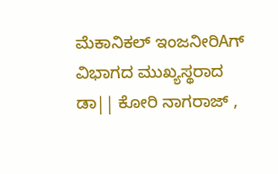ಮೆಕಾನಿಕಲ್ ಇಂಜನೀರಿAಗ್ ವಿಭಾಗದ ಮುಖ್ಯಸ್ಥರಾದ ಡಾ|| ಕೋರಿ ನಾಗರಾಜ್ ,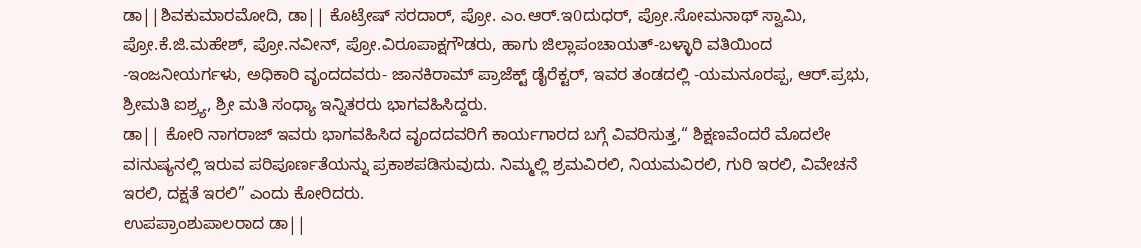ಡಾ||ಶಿವಕುಮಾರಮೋದಿ, ಡಾ|| ಕೊಟ್ರೇಷ್ ಸರದಾರ್, ಪ್ರೋ. ಎಂ.ಆರ್.ಇ0ದುಧರ್, ಪ್ರೋ.ಸೋಮನಾಥ್ ಸ್ವಾಮಿ, ಪ್ರೋ.ಕೆ.ಜಿ.ಮಹೇಶ್, ಪ್ರೋ.ನವೀನ್, ಪ್ರೋ.ವಿರೂಪಾಕ್ಷಗೌಡರು, ಹಾಗು ಜಿಲ್ಲಾಪಂಚಾಯತ್-ಬಳ್ಳಾರಿ ವತಿಯಿಂದ -ಇಂಜನೀಯರ್ಗಳು, ಅಧಿಕಾರಿ ವೃಂದದವರು- ಜಾನಕಿರಾಮ್ ಪ್ರಾಜೆಕ್ಟ್ ಡೈರೆಕ್ಟರ್, ಇವರ ತಂಡದಲ್ಲಿ -ಯಮನೂರಪ್ಪ, ಆರ್.ಪ್ರಭು, ಶ್ರೀಮತಿ ಐಶ್ರ್ಯ, ಶ್ರೀ ಮತಿ ಸಂಧ್ಯಾ ಇನ್ನಿತರರು ಭಾಗವಹಿಸಿದ್ದರು.
ಡಾ|| ಕೋರಿ ನಾಗರಾಜ್ ಇವರು ಭಾಗವಹಿಸಿದ ವೃಂದದವರಿಗೆ ಕಾರ್ಯಗಾರದ ಬಗ್ಗೆ ವಿವರಿಸುತ್ತ,“ ಶಿಕ್ಷಣವೆಂದರೆ ಮೊದಲೇ ವiನುಷ್ಯನಲ್ಲಿ ಇರುವ ಪರಿಪೂರ್ಣತೆಯನ್ನು ಪ್ರಕಾಶಪಡಿಸುವುದು. ನಿಮ್ಮಲ್ಲಿ ಶ್ರಮವಿರಲಿ, ನಿಯಮವಿರಲಿ, ಗುರಿ ಇರಲಿ, ವಿವೇಚನೆ ಇರಲಿ, ದಕ್ಷತೆ ಇರಲಿ” ಎಂದು ಕೋರಿದರು.
ಉಪಪ್ರಾಂಶುಪಾಲರಾದ ಡಾ||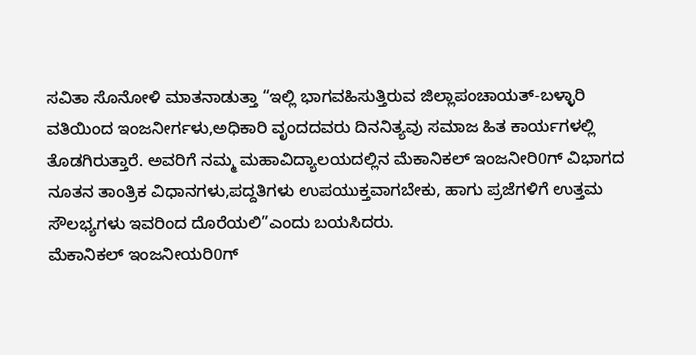ಸವಿತಾ ಸೊನೋಳಿ ಮಾತನಾಡುತ್ತಾ “ಇಲ್ಲಿ ಭಾಗವಹಿಸುತ್ತಿರುವ ಜಿಲ್ಲಾಪಂಚಾಯತ್-ಬಳ್ಳಾರಿ ವತಿಯಿಂದ ಇಂಜನೀರ್ಗಳು,ಅಧಿಕಾರಿ ವೃಂದದವರು ದಿನನಿತ್ಯವು ಸಮಾಜ ಹಿತ ಕಾರ್ಯಗಳಲ್ಲಿ ತೊಡಗಿರುತ್ತಾರೆ. ಅವರಿಗೆ ನಮ್ಮ ಮಹಾವಿದ್ಯಾಲಯದಲ್ಲಿನ ಮೆಕಾನಿಕಲ್ ಇಂಜನೀರಿ0ಗ್ ವಿಭಾಗದ ನೂತನ ತಾಂತ್ರಿಕ ವಿಧಾನಗಳು,ಪದ್ದತಿಗಳು ಉಪಯುಕ್ತವಾಗಬೇಕು, ಹಾಗು ಪ್ರಜೆಗಳಿಗೆ ಉತ್ತಮ ಸೌಲಭ್ಯಗಳು ಇವರಿಂದ ದೊರೆಯಲಿ”ಎಂದು ಬಯಸಿದರು.
ಮೆಕಾನಿಕಲ್ ಇಂಜನೀಯರಿ0ಗ್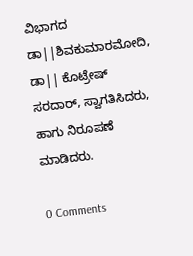ವಿಭಾಗದ ಡಾ||ಶಿವಕುಮಾರಮೋದಿ, ಡಾ|| ಕೊಟ್ರೇಷ್ ಸರದಾರ್, ಸ್ವಾಗತಿಸಿದರು, ಹಾಗು ನಿರೂಪಣೆ ಮಾಡಿದರು.

0 Comments